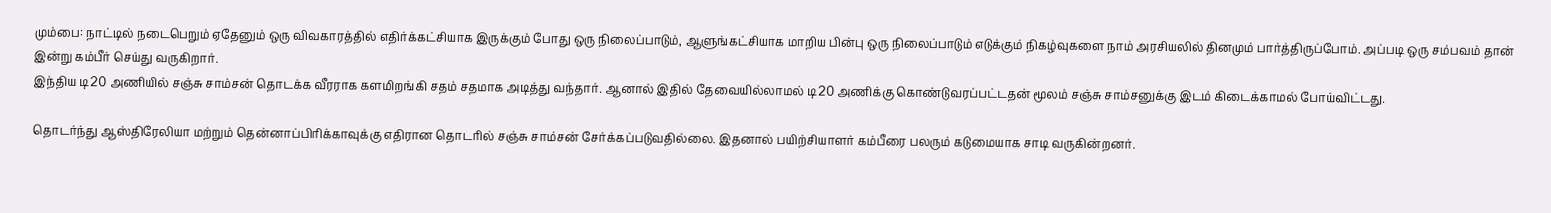மும்பை: நாட்டில் நடைபெறும் ஏதேனும் ஒரு விவகாரத்தில் எதிர்க்கட்சியாக இருக்கும் போது ஒரு நிலைப்பாடும், ஆளுங்கட்சியாக மாறிய பின்பு ஒரு நிலைப்பாடும் எடுக்கும் நிகழ்வுகளை நாம் அரசியலில் தினமும் பார்த்திருப்போம். அப்படி ஒரு சம்பவம் தான் இன்று கம்பீர் செய்து வருகிறார்.
இந்திய டி20 அணியில் சஞ்சு சாம்சன் தொடக்க வீரராக களமிறங்கி சதம் சதமாக அடித்து வந்தார். ஆனால் இதில் தேவையில்லாமல் டி20 அணிக்கு கொண்டுவரப்பட்டதன் மூலம் சஞ்சு சாம்சனுக்கு இடம் கிடைக்காமல் போய்விட்டது.

தொடர்ந்து ஆஸ்திரேலியா மற்றும் தென்னாப்பிரிக்காவுக்கு எதிரான தொடரில் சஞ்சு சாம்சன் சேர்க்கப்படுவதில்லை. இதனால் பயிற்சியாளர் கம்பீரை பலரும் கடுமையாக சாடி வருகின்றனர்.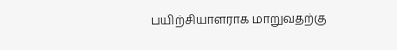பயிற்சியாளராக மாறுவதற்கு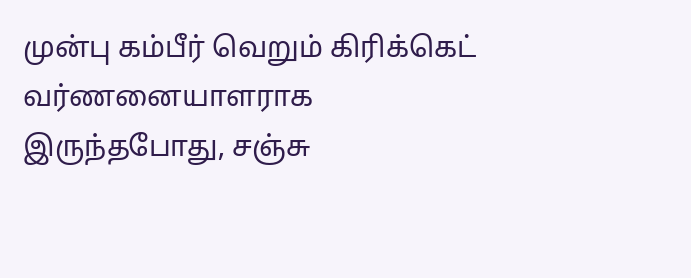முன்பு கம்பீர் வெறும் கிரிக்கெட் வர்ணனையாளராக இருந்தபோது, சஞ்சு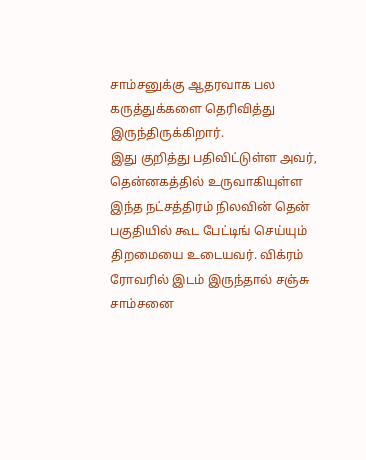சாம்சனுக்கு ஆதரவாக பல கருத்துக்களை தெரிவித்து இருந்திருக்கிறார்.
இது குறித்து பதிவிட்டுள்ள அவர், தென்னகத்தில் உருவாகியுள்ள இந்த நட்சத்திரம் நிலவின் தென் பகுதியில் கூட பேட்டிங் செய்யும் திறமையை உடையவர். விக்ரம் ரோவரில் இடம் இருந்தால் சஞ்சு சாம்சனை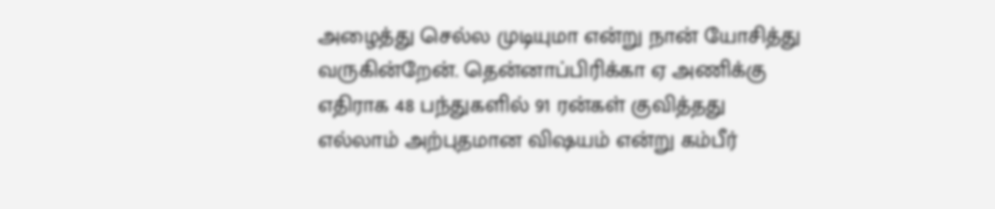அழைத்து செல்ல முடியுமா என்று நான் யோசித்து வருகின்றேன். தென்னாப்பிரிக்கா ஏ அணிக்கு எதிராக 48 பந்துகளில் 91 ரன்கள் குவித்தது எல்லாம் அற்புதமான விஷயம் என்று கம்பீர்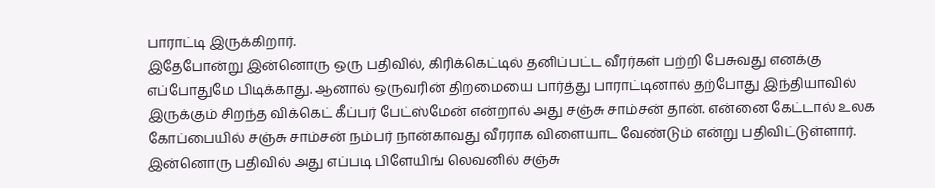பாராட்டி இருக்கிறார்.
இதேபோன்று இன்னொரு ஒரு பதிவில், கிரிக்கெட்டில் தனிப்பட்ட வீரர்கள் பற்றி பேசுவது எனக்கு எப்போதுமே பிடிக்காது. ஆனால் ஒருவரின் திறமையை பார்த்து பாராட்டினால் தற்போது இந்தியாவில் இருக்கும் சிறந்த விக்கெட் கீப்பர் பேட்ஸ்மேன் என்றால் அது சஞ்சு சாம்சன் தான். என்னை கேட்டால் உலக கோப்பையில் சஞ்சு சாம்சன் நம்பர் நான்காவது வீரராக விளையாட வேண்டும் என்று பதிவிட்டுள்ளார்.
இன்னொரு பதிவில் அது எப்படி பிளேயிங் லெவனில் சஞ்சு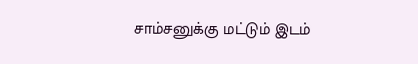சாம்சனுக்கு மட்டும் இடம்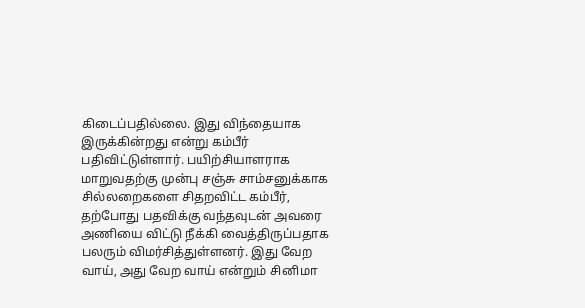கிடைப்பதில்லை. இது விந்தையாக இருக்கின்றது என்று கம்பீர் பதிவிட்டுள்ளார். பயிற்சியாளராக மாறுவதற்கு முன்பு சஞ்சு சாம்சனுக்காக சில்லறைகளை சிதறவிட்ட கம்பீர், தற்போது பதவிக்கு வந்தவுடன் அவரை அணியை விட்டு நீக்கி வைத்திருப்பதாக பலரும் விமர்சித்துள்ளனர். இது வேற வாய், அது வேற வாய் என்றும் சினிமா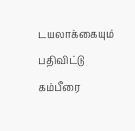டயலாக்கையும் பதிவிட்டு கம்பீரை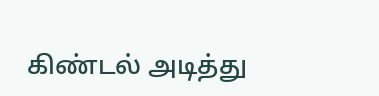கிண்டல் அடித்து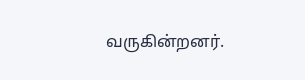வருகின்றனர்.